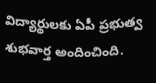విద్యార్థులకు ఏపీ ప్రభుత్వ శుభవార్త అందించింది.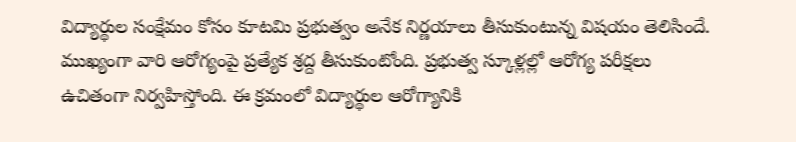విద్యార్థుల సంక్షేమం కోసం కూటమి ప్రభుత్వం అనేక నిర్ణయాలు తీసుకుంటున్న విషయం తెలిసిందే. ముఖ్యంగా వారి ఆరోగ్యంపై ప్రత్యేక శ్రద్ద తీసుకుంటోంది. ప్రభుత్వ స్కూళ్లల్లో ఆరోగ్య పరీక్షలు ఉచితంగా నిర్వహిస్తోంది. ఈ క్రమంలో విద్యార్థుల ఆరోగ్యానికి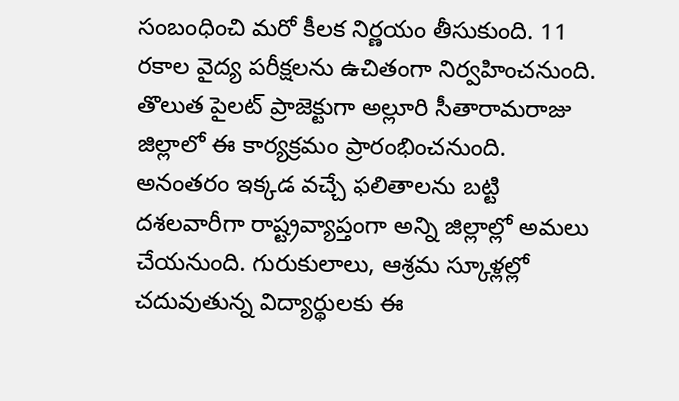సంబంధించి మరో కీలక నిర్ణయం తీసుకుంది. 11 రకాల వైద్య పరీక్షలను ఉచితంగా నిర్వహించనుంది. తొలుత పైలట్ ప్రాజెక్టుగా అల్లూరి సీతారామరాజు జిల్లాలో ఈ కార్యక్రమం ప్రారంభించనుంది. అనంతరం ఇక్కడ వచ్చే ఫలితాలను బట్టి దశలవారీగా రాష్ట్రవ్యాప్తంగా అన్ని జిల్లాల్లో అమలు చేయనుంది. గురుకులాలు, ఆశ్రమ స్కూళ్లల్లో చదువుతున్న విద్యార్థులకు ఈ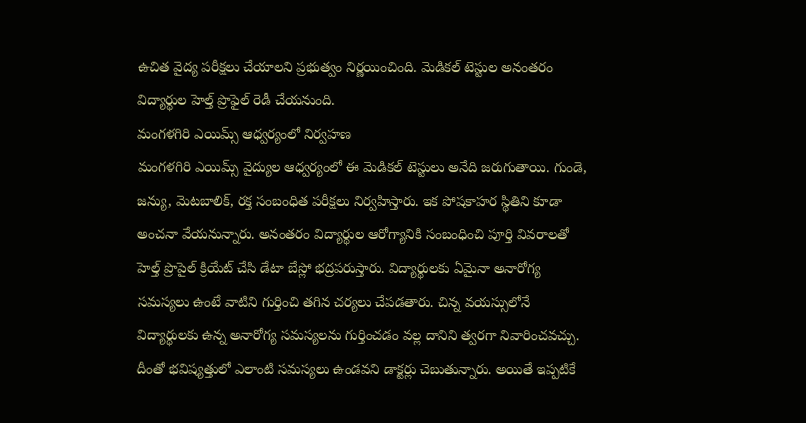ఉచిత వైద్య పరీక్షలు చేయాలని ప్రభుత్వం నిర్ణయించింది. మెడికల్ టెస్టుల అనంతరం విద్యార్థుల హెల్త్ ప్రొఫైల్ రెడీ చేయనుంది.
మంగళగిరి ఎయిమ్స్ ఆధ్వర్యంలో నిర్వహణ
మంగళగిరి ఎయిమ్స్ వైద్యుల ఆధ్వర్యంలో ఈ మెడికల్ టెస్టులు అనేది జరుగుతాయి. గుండె, జన్యు, మెటబాలిక్, రక్త సంబంధిత పరీక్షలు నిర్వహిస్తారు. ఇక పోషకాహర స్థితిని కూడా అంచనా వేయనున్నారు. అనంతరం విద్యార్థుల ఆరోగ్యానికి సంబంధించి పూర్తి వివరాలతో హెల్త్ ప్రొపైల్ క్రియేట్ చేసి డేటా బేస్లో భద్రపరుస్తారు. విద్యార్థులకు ఏమైనా అనారోగ్య సమస్యలు ఉంటే వాటిని గుర్తించి తగిన చర్యలు చేపడతారు. చిన్న వయస్సులోనే విద్యార్థులకు ఉన్న అనారోగ్య సమస్యలను గుర్తించడం వల్ల దానిని త్వరగా నివారించవచ్చు. దీంతో భవిష్యత్తులో ఎలాంటి సమస్యలు ఉండవని డాక్టర్లు చెబుతున్నారు. అయితే ఇప్పటికే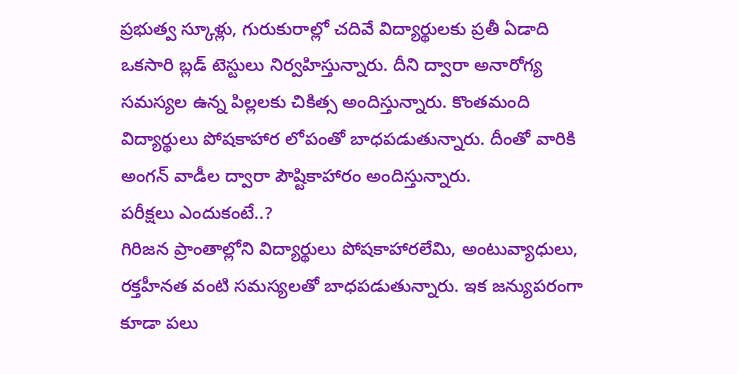ప్రభుత్వ స్కూళ్లు, గురుకురాల్లో చదివే విద్యార్థులకు ప్రతీ ఏడాది ఒకసారి బ్లడ్ టెస్టులు నిర్వహిస్తున్నారు. దీని ద్వారా అనారోగ్య సమస్యల ఉన్న పిల్లలకు చికిత్స అందిస్తున్నారు. కొంతమంది విద్యార్థులు పోషకాహార లోపంతో బాధపడుతున్నారు. దీంతో వారికి అంగన్ వాడీల ద్వారా పౌష్టికాహారం అందిస్తున్నారు.
పరీక్షలు ఎందుకంటే..?
గిరిజన ప్రాంతాల్లోని విద్యార్థులు పోషకాహారలేమి, అంటువ్యాధులు, రక్తహీనత వంటి సమస్యలతో బాధపడుతున్నారు. ఇక జన్యుపరంగా కూడా పలు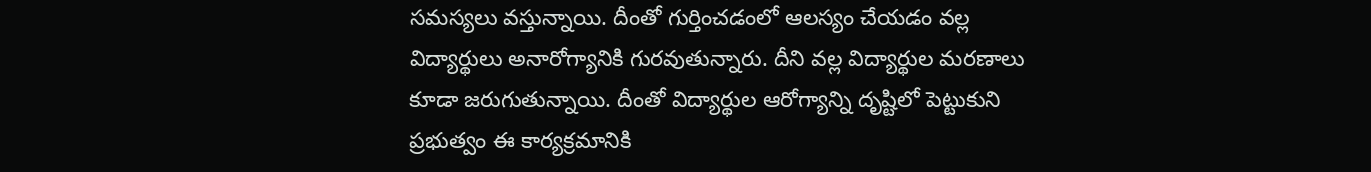సమస్యలు వస్తున్నాయి. దీంతో గుర్తించడంలో ఆలస్యం చేయడం వల్ల విద్యార్థులు అనారోగ్యానికి గురవుతున్నారు. దీని వల్ల విద్యార్థుల మరణాలు కూడా జరుగుతున్నాయి. దీంతో విద్యార్థుల ఆరోగ్యాన్ని దృష్టిలో పెట్టుకుని ప్రభుత్వం ఈ కార్యక్రమానికి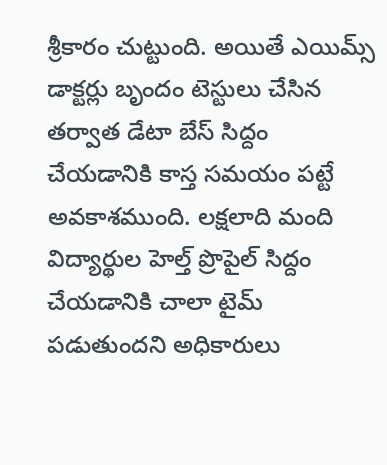శ్రీకారం చుట్టుంది. అయితే ఎయిమ్స్ డాక్టర్లు బృందం టెస్టులు చేసిన తర్వాత డేటా బేస్ సిద్దం చేయడానికి కాస్త సమయం పట్టే అవకాశముంది. లక్షలాది మంది విద్యార్థుల హెల్త్ ప్రొపైల్ సిద్దం చేయడానికి చాలా టైమ్ పడుతుందని అధికారులు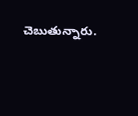చెబుతున్నారు.